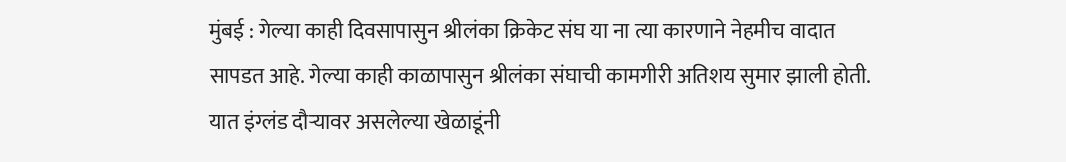मुंबई : गेल्या काही दिवसापासुन श्रीलंका क्रिकेट संघ या ना त्या कारणाने नेहमीच वादात सापडत आहे. गेल्या काही काळापासुन श्रीलंका संघाची कामगीरी अतिशय सुमार झाली होती. यात इंग्लंड दौऱ्यावर असलेल्या खेळाडूंनी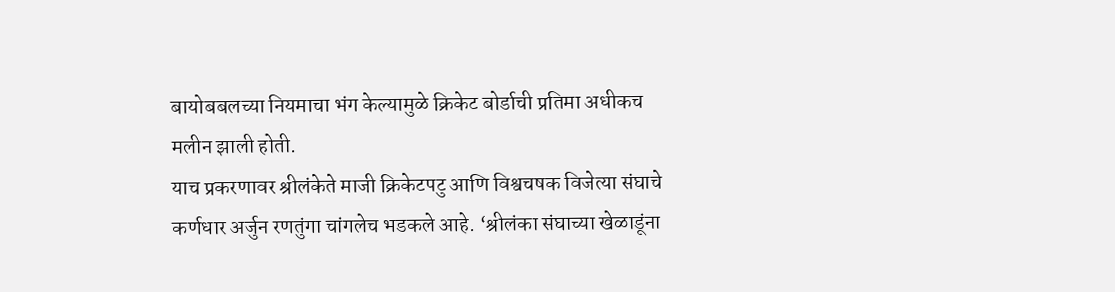बायोबबलच्या नियमाचा भंग केल्यामुळे क्रिकेट बोर्डाची प्रतिमा अधीकच मलीन झाली होती.
याच प्रकरणावर श्रीलंकेते माजी क्रिकेटपटु आणि विश्वचषक विजेत्या संघाचे कर्णधार अर्जुन रणतुंगा चांगलेच भडकले आहे. ‘श्रीलंका संघाच्या खेळाडूंना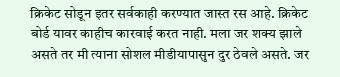क्रिकेट सोडून इतर सर्वकाही करण्यात जास्त रस आहे. क्रिकेट बोर्ड यावर काहीच कारवाई करत नाही. मला जर शक्य झाले असते तर मी त्याना सोशल मीडीयापासुन दुर ठेवले असते. जर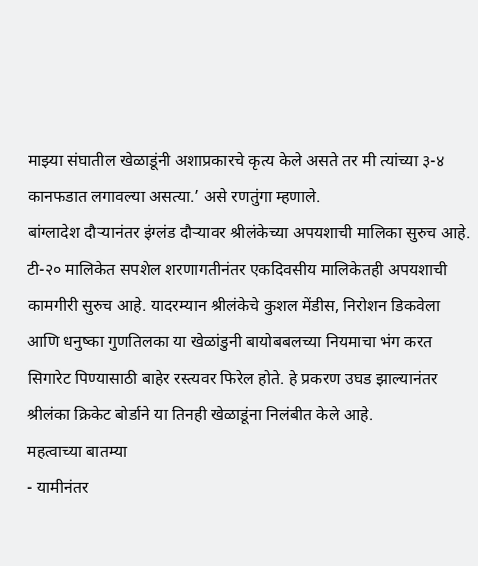माझ्या संघातील खेळाडूंनी अशाप्रकारचे कृत्य केले असते तर मी त्यांच्या ३-४ कानफडात लगावल्या असत्या.’ असे रणतुंगा म्हणाले.
बांग्लादेश दौऱ्यानंतर इंग्लंड दौऱ्यावर श्रीलंकेच्या अपयशाची मालिका सुरुच आहे. टी-२० मालिकेत सपशेल शरणागतीनंतर एकदिवसीय मालिकेतही अपयशाची कामगीरी सुरुच आहे. यादरम्यान श्रीलंकेचे कुशल मेंडीस, निरोशन डिकवेला आणि धनुष्का गुणतिलका या खेळांडुनी बायोबबलच्या नियमाचा भंग करत सिगारेट पिण्यासाठी बाहेर रस्त्यवर फिरेल होते. हे प्रकरण उघड झाल्यानंतर श्रीलंका क्रिकेट बोर्डाने या तिनही खेळाडूंना निलंबीत केले आहे.
महत्वाच्या बातम्या
- यामीनंतर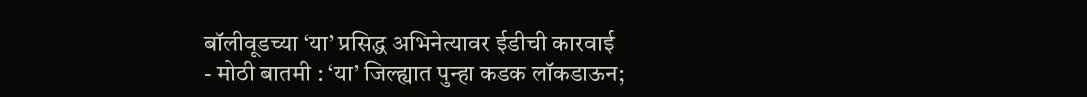बॉलीवूडच्या ‘या’ प्रसिद्ध अभिनेत्यावर ईडीची कारवाई
- मोठी बातमी : ‘या’ जिल्ह्यात पुन्हा कडक लॉकडाऊन;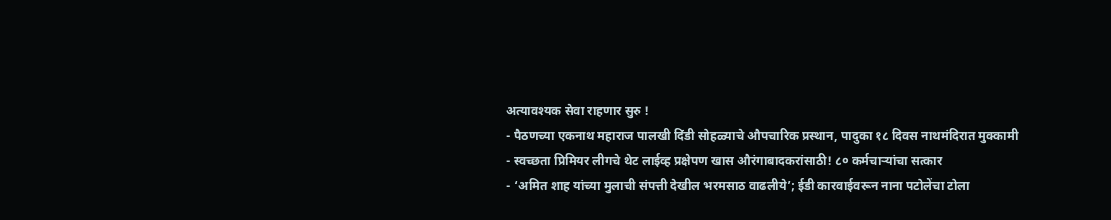अत्यावश्यक सेवा राहणार सुरु !
- पैठणच्या एकनाथ महाराज पालखी दिंडी सोहळ्याचे औपचारिक प्रस्थान, पादुका १८ दिवस नाथमंदिरात मुक्कामी
- स्वच्छता प्रिमियर लीगचे थेट लाईव्ह प्रक्षेपण खास औरंगाबादकरांसाठी! ८० कर्मचाऱ्यांचा सत्कार
- ‘अमित शाह यांच्या मुलाची संपत्ती देखील भरमसाठ वाढलीये’; ईडी कारवाईवरून नाना पटोलेंचा टोला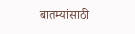बातम्यांसाठी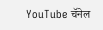YouTube चॅनेल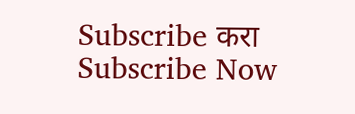Subscribe करा
Subscribe Now